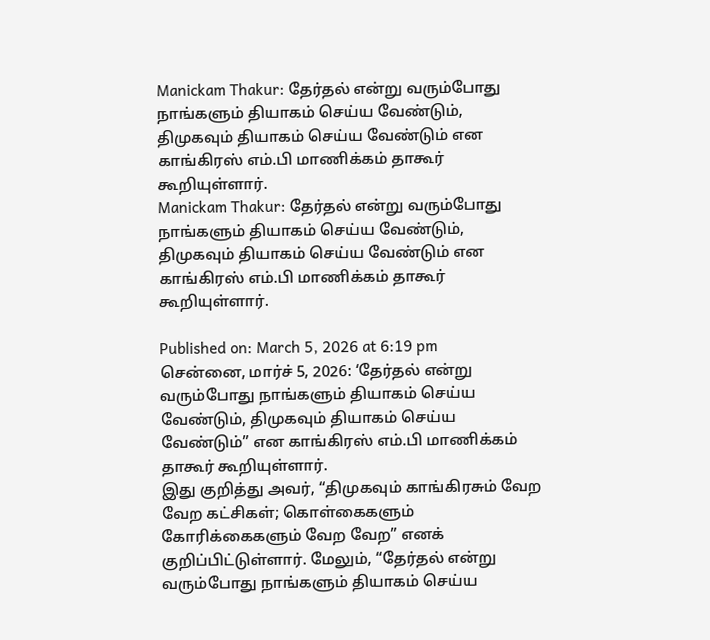Manickam Thakur: தேர்தல் என்று வரும்போது நாங்களும் தியாகம் செய்ய வேண்டும், திமுகவும் தியாகம் செய்ய வேண்டும் என காங்கிரஸ் எம்.பி மாணிக்கம் தாகூர் கூறியுள்ளார்.
Manickam Thakur: தேர்தல் என்று வரும்போது நாங்களும் தியாகம் செய்ய வேண்டும், திமுகவும் தியாகம் செய்ய வேண்டும் என காங்கிரஸ் எம்.பி மாணிக்கம் தாகூர் கூறியுள்ளார்.

Published on: March 5, 2026 at 6:19 pm
சென்னை, மார்ச் 5, 2026: ‘தேர்தல் என்று வரும்போது நாங்களும் தியாகம் செய்ய வேண்டும், திமுகவும் தியாகம் செய்ய வேண்டும்” என காங்கிரஸ் எம்.பி மாணிக்கம் தாகூர் கூறியுள்ளார்.
இது குறித்து அவர், “திமுகவும் காங்கிரசும் வேற வேற கட்சிகள்; கொள்கைகளும் கோரிக்கைகளும் வேற வேற” எனக் குறிப்பிட்டுள்ளார். மேலும், “தேர்தல் என்று வரும்போது நாங்களும் தியாகம் செய்ய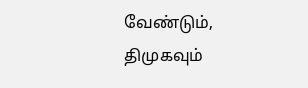வேண்டும், திமுகவும்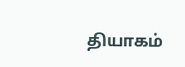தியாகம்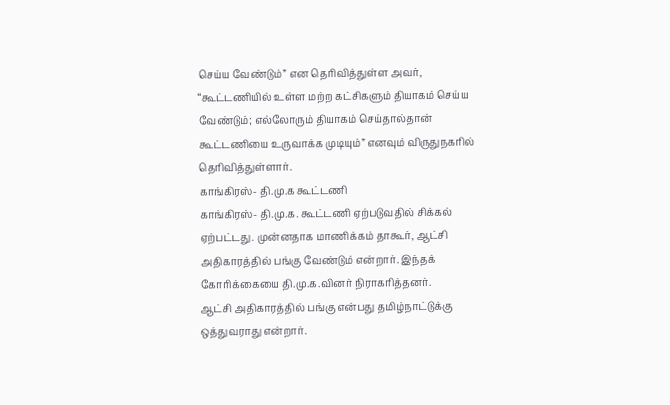செய்ய வேண்டும்” என தெரிவித்துள்ள அவர், “கூட்டணியில் உள்ள மற்ற கட்சிகளும் தியாகம் செய்ய வேண்டும்; எல்லோரும் தியாகம் செய்தால்தான் கூட்டணியை உருவாக்க முடியும்” எனவும் விருதுநகரில் தெரிவித்துள்ளார்.
காங்கிரஸ்- தி.மு.க கூட்டணி
காங்கிரஸ்- தி.மு.க. கூட்டணி ஏற்படுவதில் சிக்கல் ஏற்பட்டது. முன்னதாக மாணிக்கம் தாகூர், ஆட்சி அதிகாரத்தில் பங்கு வேண்டும் என்றார். இந்தக் கோரிக்கையை தி.மு.க.வினர் நிராகரித்தனர்.
ஆட்சி அதிகாரத்தில் பங்கு என்பது தமிழ்நாட்டுக்கு ஒத்துவராது என்றார்.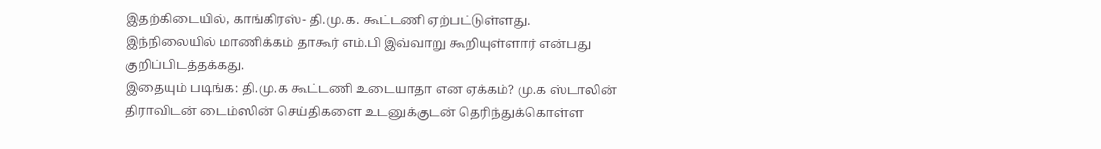இதற்கிடையில், காங்கிரஸ்- தி.மு.க. கூட்டணி ஏற்பட்டுள்ளது.
இந்நிலையில் மாணிக்கம் தாகூர் எம்.பி இவ்வாறு கூறியுள்ளார் என்பது குறிப்பிடத்தக்கது.
இதையும் படிங்க: தி.மு.க கூட்டணி உடையாதா என ஏக்கம்? மு.க ஸ்டாலின்
திராவிடன் டைம்ஸின் செய்திகளை உடனுக்குடன் தெரிந்துக்கொள்ள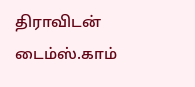திராவிடன் டைம்ஸ்.காம்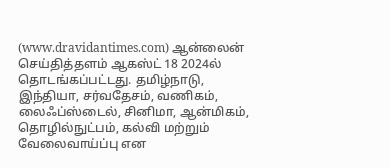(www.dravidantimes.com) ஆன்லைன் செய்தித்தளம் ஆகஸ்ட் 18 2024ல் தொடங்கப்பட்டது. தமிழ்நாடு, இந்தியா, சர்வதேசம், வணிகம், லைஃப்ஸ்டைல், சினிமா, ஆன்மிகம், தொழில்நுட்பம், கல்வி மற்றும் வேலைவாய்ப்பு என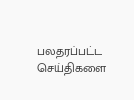பலதரப்பட்ட செய்திகளை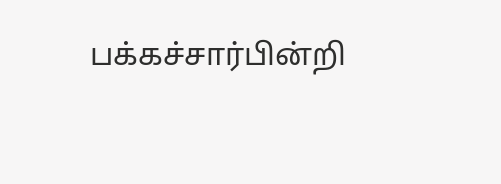பக்கச்சார்பின்றி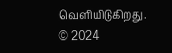வெளியிடுகிறது.
© 2024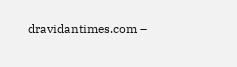dravidantimes.com –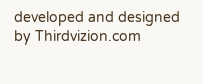developed and designed by Thirdvizion.com